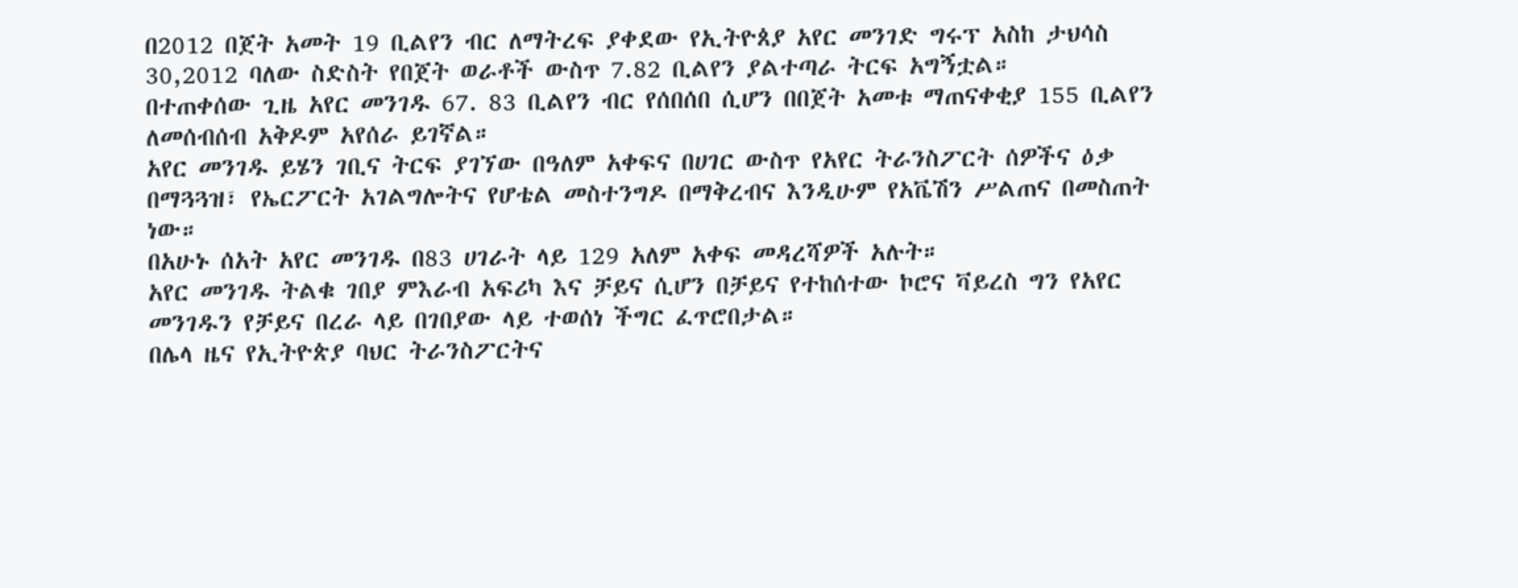በ2012 በጀት አመት 19 ቢልየን ብር ለማትረፍ ያቀደው የኢትዮጰያ አየር መንገድ ግሩፕ አስከ ታህሳስ 30,2012 ባለው ስድስት የበጀት ወራቶች ውስጥ 7.82 ቢልየን ያልተጣራ ትርፍ አግኝቷል።
በተጠቀሰው ጊዜ አየር መንገዱ 67. 83 ቢልየን ብር የሰበሰበ ሲሆን በበጀት አመቱ ማጠናቀቂያ 155 ቢልየን ለመሰብሰብ አቅዶም አየሰራ ይገኛል።
አየር መንገዱ ይሄን ገቢና ትርፍ ያገኘው በዓለም አቀፍና በሀገር ውስጥ የአየር ትራንስፖርት ሰዎችና ዕቃ በማጓጓዝ፣ የኤርፖርት አገልግሎትና የሆቴል መስተንግዶ በማቅረብና እንዲሁም የአቬሽን ሥልጠና በመስጠት ነው።
በአሁኑ ሰአት አየር መንገዱ በ83 ሀገራት ላይ 129 አለም አቀፍ መዳረሻዎች አሉት።
አየር መንገዱ ትልቁ ገበያ ምእራብ አፍሪካ እና ቻይና ሲሆን በቻይና የተከሰተው ኮሮና ቫይረስ ግን የአየር መንገዱን የቻይና በረራ ላይ በገበያው ላይ ተወሰነ ችግር ፈጥሮበታል።
በሌላ ዜና የኢትዮጵያ ባህር ትራንስፖርትና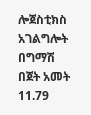ሎጀስቲክስ አገልግሎት በግማሽ በጀት አመት 11.79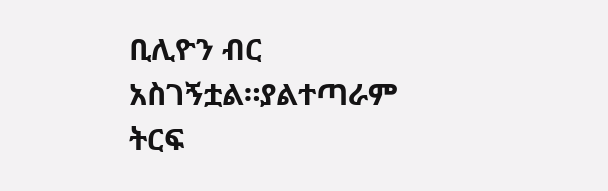ቢሊዮን ብር አስገኝቷል።ያልተጣራም ትርፍ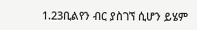1.23ቢልየን ብር ያስገኘ ሲሆን ይሄም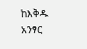ከእቅዱ አንፃር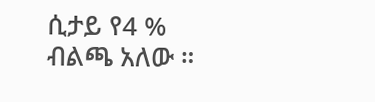ሲታይ የ4 % ብልጫ አለው ።